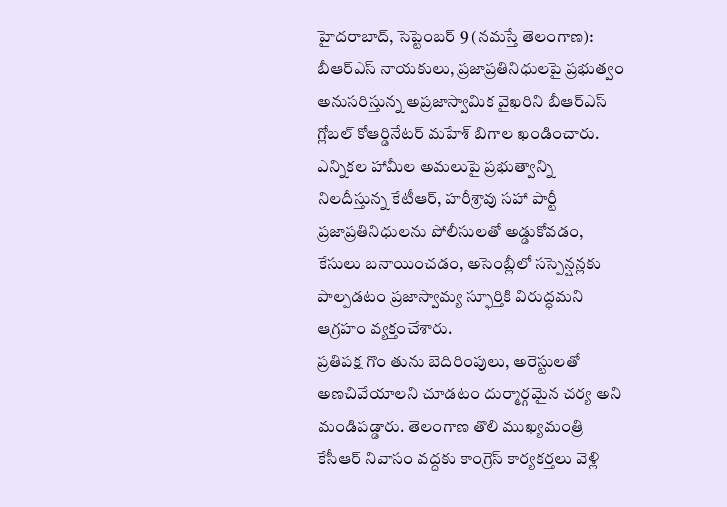హైదరాబాద్, సెప్టెంబర్ 9 (నమస్తే తెలంగాణ): బీఆర్ఎస్ నాయకులు, ప్రజాప్రతినిధులపై ప్రభుత్వం అనుసరిస్తున్న అప్రజాస్వామిక వైఖరిని బీఆర్ఎస్ గ్లోబల్ కోఆర్డినేటర్ మహేశ్ బిగాల ఖండించారు. ఎన్నికల హామీల అమలుపై ప్రభుత్వాన్ని నిలదీస్తున్న కేటీఆర్, హరీశ్రావు సహా పార్టీ ప్రజాప్రతినిధులను పోలీసులతో అడ్డుకోవడం, కేసులు బనాయించడం, అసెంబ్లీలో సస్పెన్షన్లకు పాల్పడటం ప్రజాస్వామ్య స్ఫూర్తికి విరుద్ధమని ఆగ్రహం వ్యక్తంచేశారు.
ప్రతిపక్ష గొం తును బెదిరింపులు, అరెస్టులతో అణచివేయాలని చూడటం దుర్మార్గమైన చర్య అని మండిపడ్డారు. తెలంగాణ తొలి ముఖ్యమంత్రి కేసీఆర్ నివాసం వద్దకు కాంగ్రెస్ కార్యకర్తలు వెళ్లి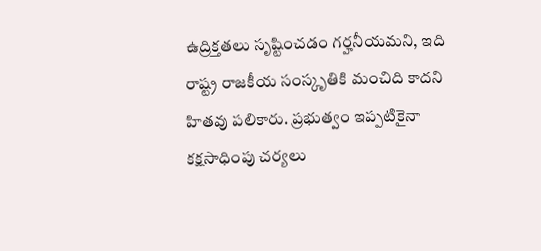ఉద్రిక్తతలు సృష్టించడం గర్హనీయమని, ఇది రాష్ట్ర రాజకీయ సంస్కృతికి మంచిది కాదని హితవు పలికారు. ప్రభుత్వం ఇప్పటికైనా కక్షసాధింపు చర్యలు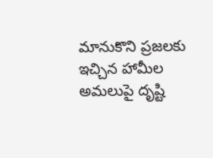మానుకొని ప్రజలకు ఇచ్చిన హామీల అమలుపై దృష్టి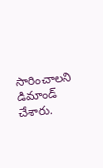సారించాలని డిమాండ్ చేశారు.